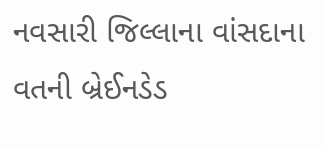નવસારી જિલ્લાના વાંસદાના વતની બ્રેઈનડેડ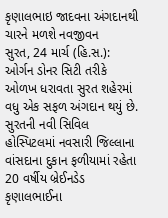કૃણાલભાઇ જાદવના અંગદાનથી ચારને મળશે નવજીવન
સુરત, 24 માર્ચ (હિ.સ.): ઓર્ગન ડોનર સિટી તરીકે ઓળખ ધરાવતા સુરત શહેરમાં વધુ એક સફળ અંગદાન થયું છે. સુરતની નવી સિવિલ હોસ્પિટલમાં નવસારી જિલ્લાના વાંસદાના દુકાન ફળીયામાં રહેતા 20 વર્ષીય બ્રેઈનડેડ કૃણાલભાઈના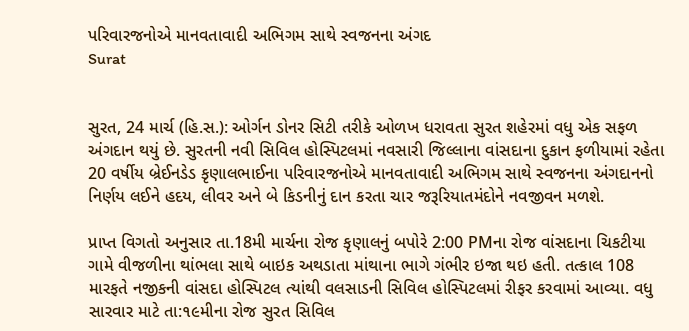પરિવારજનોએ માનવતાવાદી અભિગમ સાથે સ્વજનના અંગદ
Surat


સુરત, 24 માર્ચ (હિ.સ.): ઓર્ગન ડોનર સિટી તરીકે ઓળખ ધરાવતા સુરત શહેરમાં વધુ એક સફળ અંગદાન થયું છે. સુરતની નવી સિવિલ હોસ્પિટલમાં નવસારી જિલ્લાના વાંસદાના દુકાન ફળીયામાં રહેતા 20 વર્ષીય બ્રેઈનડેડ કૃણાલભાઈના પરિવારજનોએ માનવતાવાદી અભિગમ સાથે સ્વજનના અંગદાનનો નિર્ણય લઈને હદય, લીવર અને બે કિડનીનું દાન કરતા ચાર જરૂરિયાતમંદોને નવજીવન મળશે.

પ્રાપ્ત વિગતો અનુસાર તા.18મી માર્ચના રોજ કૃણાલનું બપોરે 2:00 PMના રોજ વાંસદાના ચિકટીયા ગામે વીજળીના થાંભલા સાથે બાઇક અથડાતા માંથાના ભાગે ગંભીર ઇજા થઇ હતી. તત્કાલ 108 મારફતે નજીકની વાંસદા હોસ્પિટલ ત્યાંથી વલસાડની સિવિલ હોસ્પિટલમાં રીફર કરવામાં આવ્યા. વધુ સારવાર માટે તા:૧૯મીના રોજ સુરત સિવિલ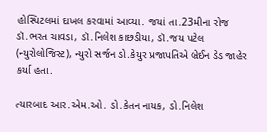હોસ્પિટલમાં દાખલ કરવામાં આવ્યા. જયાં તા.23મીના રોજ ડૉ.ભરત ચાવડા, ડૉ.નિલેશ કાછડીયા, ડૉ.જય પટેલ (ન્યુરોલોજિસ્ટ), ન્યુરો સર્જન ડો.કેયુર પ્રજાપતિએ બ્રેઈન ડેડ જાહેર કર્યા હતા.

ત્યારબાદ આર.એમ.ઓ. ડો.કેતન નાયક, ડો.નિલેશ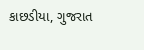કાછડીયા, ગુજરાત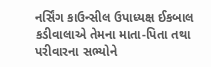નર્સિંગ કાઉન્સીલ ઉપાધ્યક્ષ ઈકબાલ કડીવાલાએ તેમના માતા-પિતા તથા પરીવારના સભ્યોને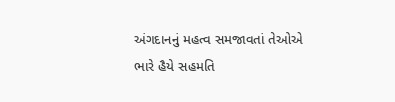અંગદાનનું મહત્વ સમજાવતાં તેઓએ ભારે હૈયે સહમતિ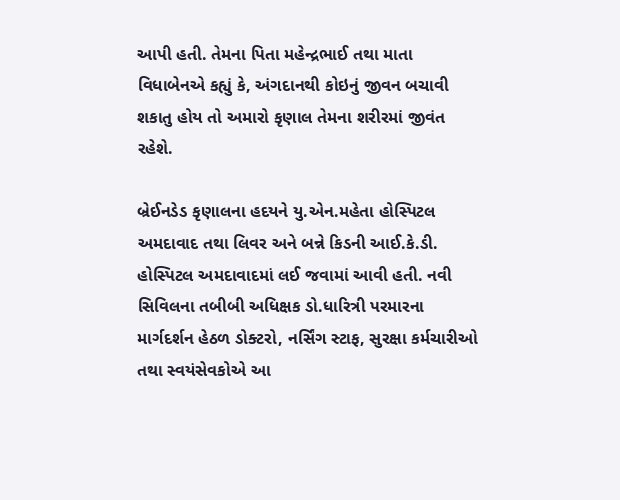આપી હતી. તેમના પિતા મહેન્દ્રભાઈ તથા માતા વિધાબેનએ કહ્યું કે, અંગદાનથી કોઇનું જીવન બચાવી શકાતુ હોય તો અમારો કૃણાલ તેમના શરીરમાં જીવંત રહેશે.

બ્રેઈનડેડ કૃણાલના હદયને યુ.એન.મહેતા હોસ્પિટલ અમદાવાદ તથા લિવર અને બન્ને કિડની આઈ.કે.ડી. હોસ્પિટલ અમદાવાદમાં લઈ જવામાં આવી હતી. નવી સિવિલના તબીબી અધિક્ષક ડો.ધારિત્રી પરમારના માર્ગદર્શન હેઠળ ડોક્ટરો, નર્સિંગ સ્ટાફ, સુરક્ષા કર્મચારીઓ તથા સ્વયંસેવકોએ આ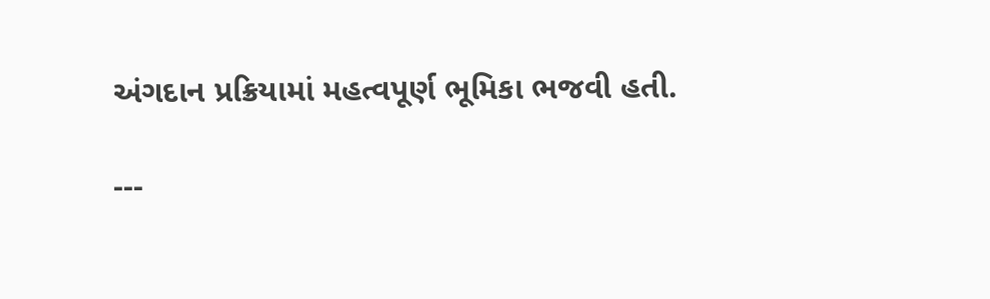અંગદાન પ્રક્રિયામાં મહત્વપૂર્ણ ભૂમિકા ભજવી હતી.

---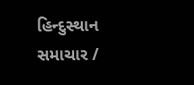હિન્દુસ્થાન સમાચાર /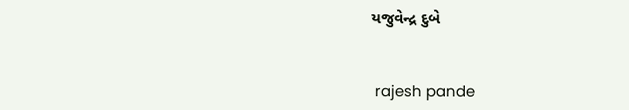યજુવેન્દ્ર દુબે


 rajesh pande